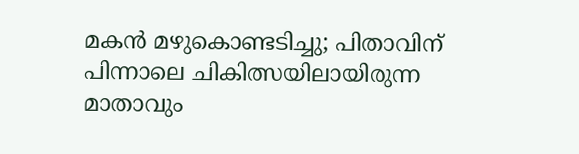മകൻ മഴുകൊണ്ടടിച്ചു; പിതാവിന് പിന്നാലെ ചികിത്സയിലായിരുന്ന മാതാവും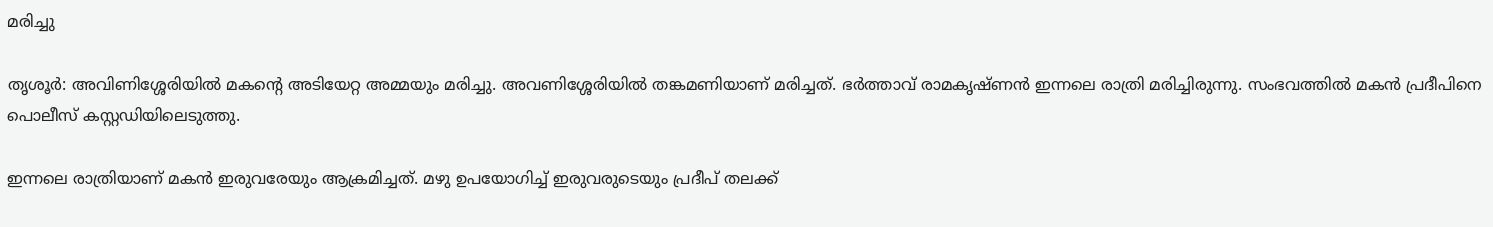മരിച്ചു

തൃശൂർ: അവിണിശ്ശേരിയിൽ മകന്‍റെ അടിയേറ്റ അമ്മയും മരിച്ചു. അവണിശ്ശേരിയില്‍ തങ്കമണിയാണ് മരിച്ചത്. ഭര്‍ത്താവ് രാമകൃഷ്ണന്‍ ഇന്നലെ രാത്രി മരിച്ചിരുന്നു. സംഭവത്തിൽ മകന്‍ പ്രദീപിനെ പൊലീസ് കസ്റ്റഡിയിലെടുത്തു.

ഇന്നലെ രാത്രിയാണ് മകൻ ഇരുവരേയും ആക്രമിച്ചത്. മഴു ഉപയോഗിച്ച് ഇരുവരുടെയും പ്രദീപ് തലക്ക്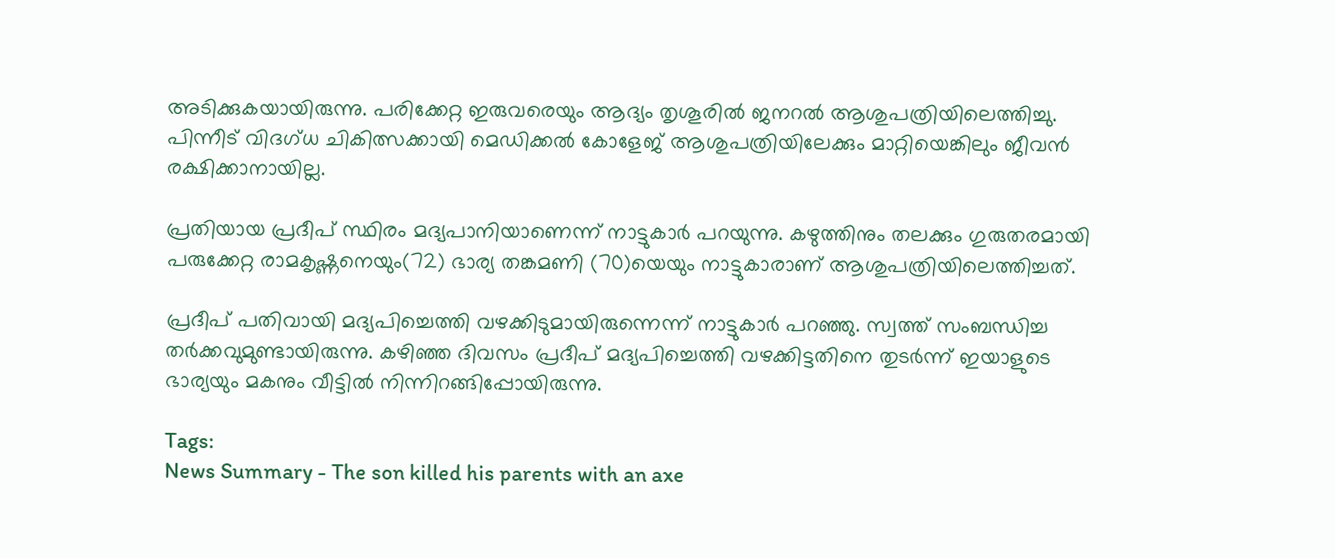അടിക്കുകയായിരുന്നു. പരിക്കേറ്റ ഇരുവരെയും ആദ്യം തൃശൂരിൽ ജനറൽ ആശുപത്രിയിലെത്തിച്ചു. പിന്നീട് വിദഗ്ധ ചികിത്സക്കായി മെഡിക്കൽ കോളേജ് ആശുപത്രിയിലേക്കും മാറ്റിയെങ്കിലും ജീവൻ രക്ഷിക്കാനായില്ല.

പ്രതിയായ പ്രദീപ് സ്ഥിരം മദ്യപാനിയാണെന്ന് നാട്ടുകാര്‍ പറയുന്നു. കഴുത്തിനും തലക്കും ഗുരുതരമായി പരുക്കേറ്റ രാമകൃഷ്ണനെയും(72) ഭാര്യ തങ്കമണി (70)യെയും നാട്ടുകാരാണ് ആശുപത്രിയിലെത്തിച്ചത്.

പ്രദീപ് പതിവായി മദ്യപിച്ചെത്തി വഴക്കിടുമായിരുന്നെന്ന് നാട്ടുകാര്‍ പറഞ്ഞു. സ്വത്ത് സംബന്ധിച്ച തര്‍ക്കവുമുണ്ടായിരുന്നു. കഴിഞ്ഞ ദിവസം പ്രദീപ് മദ്യപിച്ചെത്തി വഴക്കിട്ടതിനെ തുടര്‍ന്ന് ഇയാളുടെ ഭാര്യയും മകനും വീട്ടില്‍ നിന്നിറങ്ങിപ്പോയിരുന്നു.

Tags:
News Summary - The son killed his parents with an axe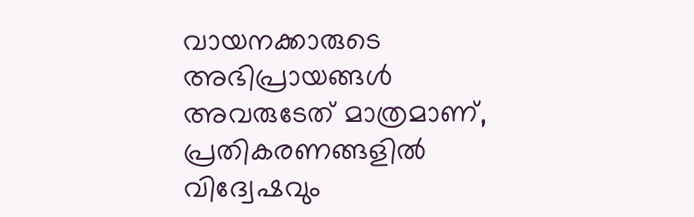വായനക്കാരുടെ അഭിപ്രായങ്ങള്‍ അവരുടേത് മാത്രമാണ്, പ്രതികരണങ്ങളിൽ വിദ്വേഷവും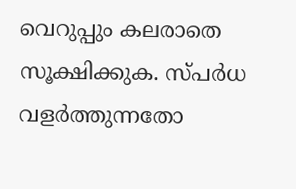വെറുപ്പും കലരാതെ സൂക്ഷിക്കുക. സ്പർധ വളർത്തുന്നതോ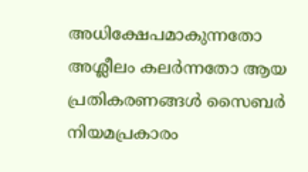അധിക്ഷേപമാകുന്നതോ അശ്ലീലം കലർന്നതോ ആയ പ്രതികരണങ്ങൾ സൈബർ നിയമപ്രകാരം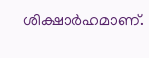ശിക്ഷാർഹമാണ്.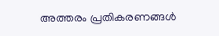അത്തരം പ്രതികരണങ്ങൾ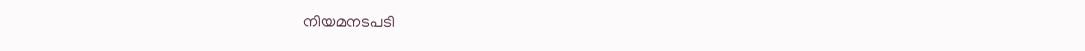നിയമനടപടി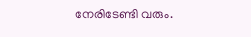നേരിടേണ്ടി വരും.